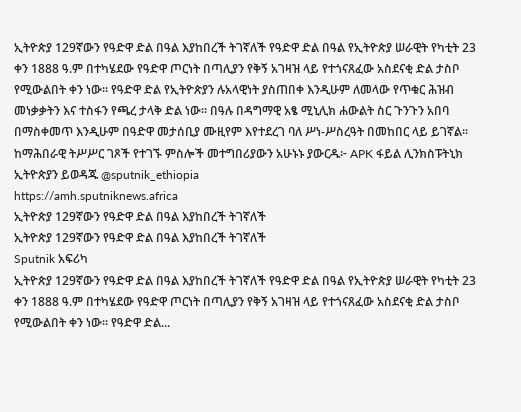ኢትዮጵያ 129ኛውን የዓድዋ ድል በዓል እያከበረች ትገኛለች የዓድዋ ድል በዓል የኢትዮጵያ ሠራዊት የካቲት 23 ቀን 1888 ዓ.ም በተካሄደው የዓድዋ ጦርነት በጣሊያን የቅኝ አገዛዝ ላይ የተጎናጸፈው አስደናቂ ድል ታስቦ የሚውልበት ቀን ነው። የዓድዋ ድል የኢትዮጵያን ሉአላዊነት ያስጠበቀ እንዲሁም ለመላው የጥቁር ሕዝብ መነቃቃትን እና ተስፋን የጫረ ታላቅ ድል ነው። በዓሉ በዳግማዊ አፄ ሚኒሊክ ሐውልት ስር ጉንጉን አበባ በማስቀመጥ እንዲሁም በዓድዋ መታሰቢያ ሙዚየም እየተደረገ ባለ ሥነ-ሥስረዓት በመከበር ላይ ይገኛል። ከማሕበራዊ ትሥሥር ገጾች የተገኙ ምስሎች መተግበሪያውን አሁኑኑ ያውርዱ፦ APK ፋይል ሊንክስፑትኒክ ኢትዮጵያን ይወዳጁ @sputnik_ethiopia
https://amh.sputniknews.africa
ኢትዮጵያ 129ኛውን የዓድዋ ድል በዓል እያከበረች ትገኛለች
ኢትዮጵያ 129ኛውን የዓድዋ ድል በዓል እያከበረች ትገኛለች
Sputnik አፍሪካ
ኢትዮጵያ 129ኛውን የዓድዋ ድል በዓል እያከበረች ትገኛለች የዓድዋ ድል በዓል የኢትዮጵያ ሠራዊት የካቲት 23 ቀን 1888 ዓ.ም በተካሄደው የዓድዋ ጦርነት በጣሊያን የቅኝ አገዛዝ ላይ የተጎናጸፈው አስደናቂ ድል ታስቦ የሚውልበት ቀን ነው። የዓድዋ ድል...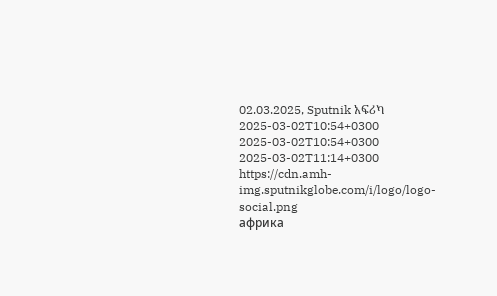02.03.2025, Sputnik አፍሪካ
2025-03-02T10:54+0300
2025-03-02T10:54+0300
2025-03-02T11:14+0300
https://cdn.amh-img.sputnikglobe.com/i/logo/logo-social.png
африка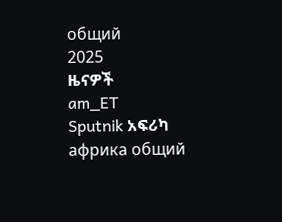общий
2025
ዜናዎች
am_ET
Sputnik አፍሪካ
африка общий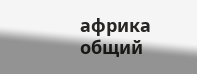африка общий